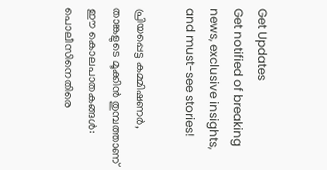Get Updates
Get notified of breaking news, exclusive insights, and must-see stories!

പ്രിയപ്പെട്ട കമ്മിഷണർ, താങ്കളുടെ മൂക്കിന്‍ തുമ്പത്താണ് ഈ കൊലപാതകങ്ങള്‍: പൊലീസിനെതിരെ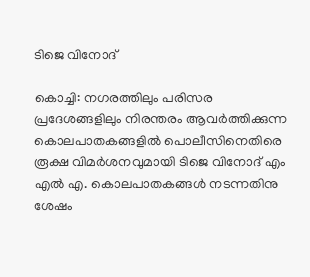ടിജെ വിനോദ്

കൊച്ചി: നഗരത്തിലും പരിസര പ്രദേശങ്ങളിലും നിരന്തരം ആവർത്തിക്കുന്ന കൊലപാതകങ്ങളില്‍ പൊലീസിനെതിരെ രൂക്ഷ വിമർശനവുമായി ടിജെ വിനോദ് എം എല്‍ എ. കൊലപാതകങ്ങൾ നടന്നതിനു ശേഷം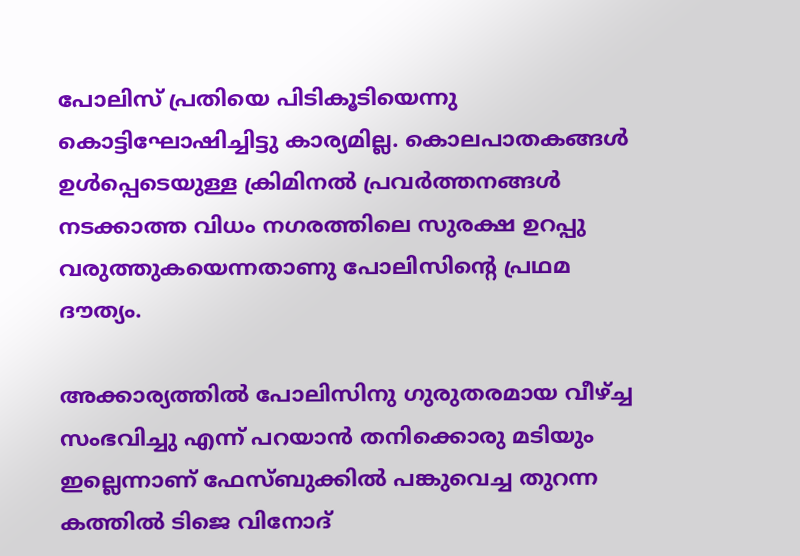പോലിസ് പ്രതിയെ പിടികൂടിയെന്നു കൊട്ടിഘോഷിച്ചിട്ടു കാര്യമില്ല. കൊലപാതകങ്ങൾ ഉൾപ്പെടെയുള്ള ക്രിമിനൽ പ്രവർത്തനങ്ങൾ നടക്കാത്ത വിധം നഗരത്തിലെ സുരക്ഷ ഉറപ്പു വരുത്തുകയെന്നതാണു പോലിസിന്റെ പ്രഥമ ദൗത്യം.

അക്കാര്യത്തിൽ പോലിസിനു ഗുരുതരമായ വീഴ്ച്ച സംഭവിച്ചു എന്ന് പറയാൻ തനിക്കൊരു മടിയും ഇല്ലെന്നാണ് ഫേസ്ബുക്കില്‍ പങ്കുവെച്ച തുറന്ന കത്തില്‍ ടിജെ വിനോദ്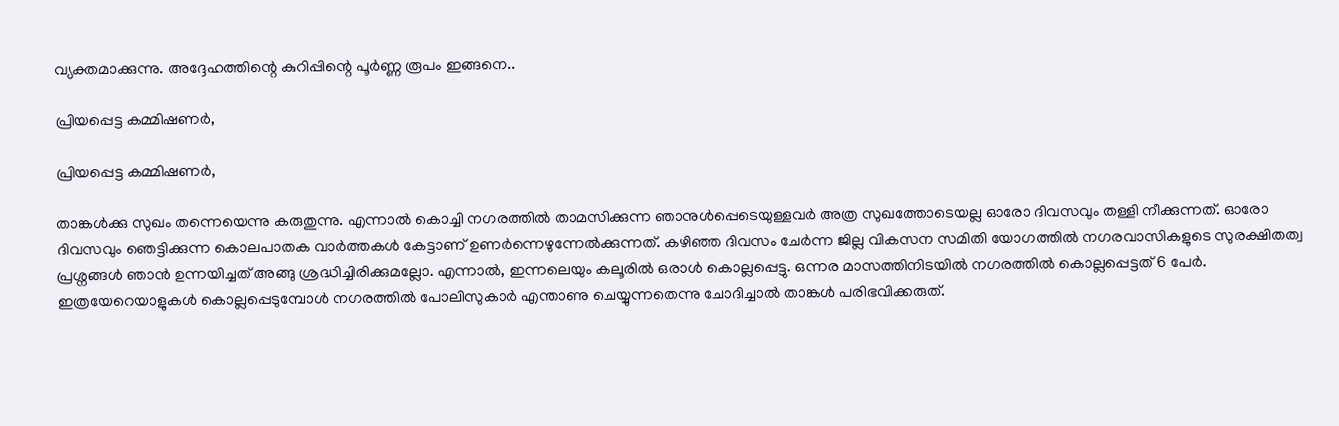വ്യക്തമാക്കുന്നു. അദ്ദേഹത്തിന്റെ കുറിപ്പിന്റെ പൂർണ്ണ രൂപം ഇങ്ങനെ..

പ്രിയപ്പെട്ട കമ്മിഷണർ,

പ്രിയപ്പെട്ട കമ്മിഷണർ,

താങ്കൾക്കു സുഖം തന്നെയെന്നു കരുതുന്നു. എന്നാൽ കൊച്ചി നഗരത്തിൽ താമസിക്കുന്ന ഞാനുൾപ്പെടെയുള്ളവർ അത്ര സുഖത്തോടെയല്ല ഓരോ ദിവസവും തള്ളി നീക്കുന്നത്. ഓരോ ദിവസവും ഞെട്ടിക്കുന്ന കൊലപാതക വാർത്തകൾ കേട്ടാണ് ഉണർന്നെഴുന്നേൽക്കുന്നത്. കഴിഞ്ഞ ദിവസം ചേർന്ന ജില്ല വികസന സമിതി യോഗത്തിൽ നഗരവാസികളുടെ സുരക്ഷിതത്വ പ്രശ്നങ്ങൾ ഞാൻ ഉന്നയിച്ചത് അങ്ങു ശ്രദ്ധിച്ചിരിക്കുമല്ലോ. എന്നാൽ, ഇന്നലെയും കലൂരിൽ ഒരാൾ കൊല്ലപ്പെട്ടു. ഒന്നര മാസത്തിനിടയിൽ നഗരത്തിൽ കൊല്ലപ്പെട്ടത് 6 പേർ. ഇത്രയേറെയാളുകൾ കൊല്ലപ്പെടുമ്പോൾ നഗരത്തിൽ പോലിസുകാർ എന്താണു ചെയ്യുന്നതെന്നു ചോദിച്ചാൽ താങ്കൾ പരിഭവിക്കരുത്.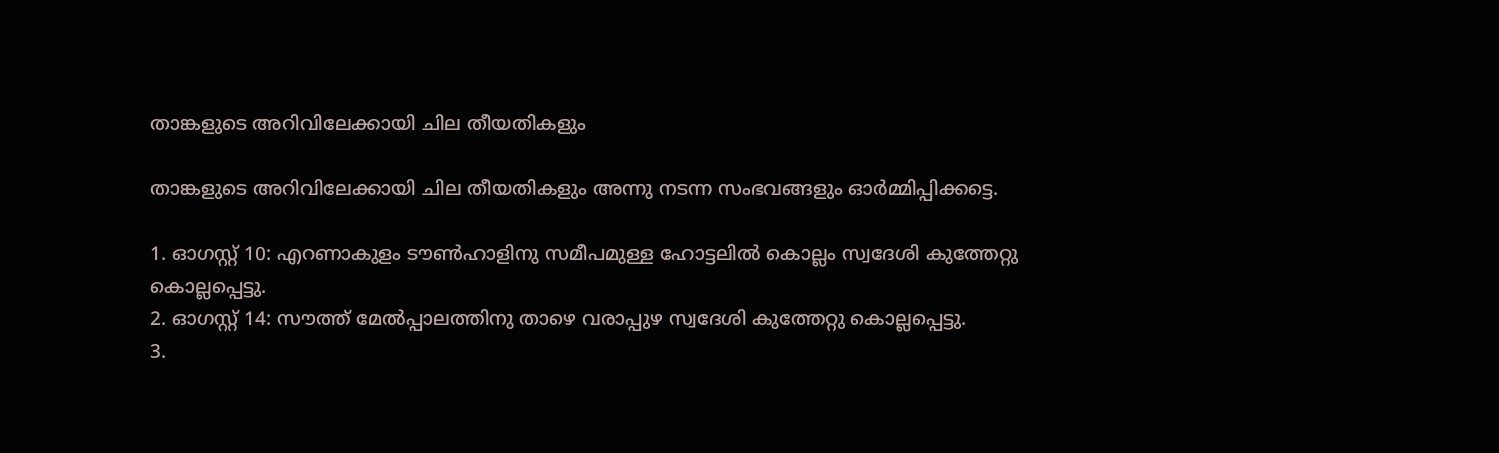താങ്കളുടെ അറിവിലേക്കായി ചില തീയതികളും

താങ്കളുടെ അറിവിലേക്കായി ചില തീയതികളും അന്നു നടന്ന സംഭവങ്ങളും ഓർമ്മിപ്പിക്കട്ടെ.

1. ഓഗസ്റ്റ് 10: എറണാകുളം ടൗൺഹാളിനു സമീപമുള്ള ഹോട്ടലിൽ കൊല്ലം സ്വദേശി കുത്തേറ്റു കൊല്ലപ്പെട്ടു.
2. ഓഗസ്റ്റ് 14: സൗത്ത് മേൽപ്പാലത്തിനു താഴെ വരാപ്പുഴ സ്വദേശി കുത്തേറ്റു കൊല്ലപ്പെട്ടു.
3.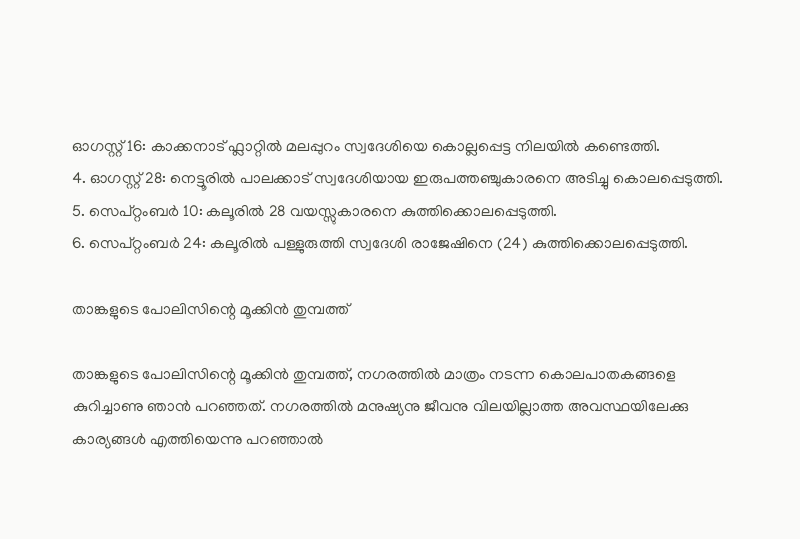ഓഗസ്റ്റ് 16: കാക്കനാട് ഫ്ലാറ്റിൽ മലപ്പുറം സ്വദേശിയെ കൊല്ലപ്പെട്ട നിലയിൽ കണ്ടെത്തി.
4. ഓഗസ്റ്റ് 28: നെട്ടൂരിൽ പാലക്കാട് സ്വദേശിയായ ഇരുപത്തഞ്ചുകാരനെ അടിച്ചു കൊലപ്പെടുത്തി.
5. സെപ്റ്റംബർ 10: കലൂരിൽ 28 വയസ്സുകാരനെ കുത്തിക്കൊലപ്പെടുത്തി.
6. സെപ്റ്റംബർ 24: കലൂരിൽ പള്ളുരുത്തി സ്വദേശി രാജേഷിനെ (24) കുത്തിക്കൊലപ്പെടുത്തി.

താങ്കളുടെ പോലിസിന്റെ മൂക്കിൻ തുമ്പത്ത്

താങ്കളുടെ പോലിസിന്റെ മൂക്കിൻ തുമ്പത്ത്, നഗരത്തിൽ മാത്രം നടന്ന കൊലപാതകങ്ങളെ കുറിച്ചാണു ഞാൻ പറഞ്ഞത്. നഗരത്തിൽ മനുഷ്യനു ജീവനു വിലയില്ലാത്ത അവസ്ഥയിലേക്കു കാര്യങ്ങൾ എത്തിയെന്നു പറഞ്ഞാൽ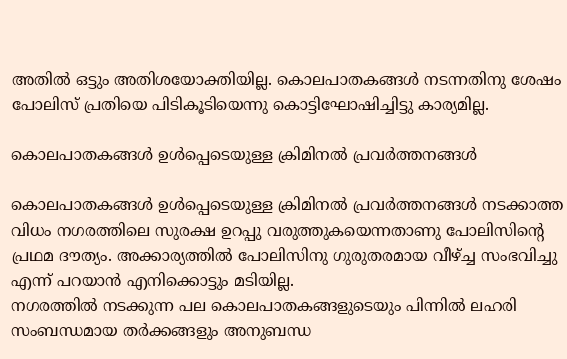അതിൽ ഒട്ടും അതിശയോക്തിയില്ല. കൊലപാതകങ്ങൾ നടന്നതിനു ശേഷം പോലിസ് പ്രതിയെ പിടികൂടിയെന്നു കൊട്ടിഘോഷിച്ചിട്ടു കാര്യമില്ല.

കൊലപാതകങ്ങൾ ഉൾപ്പെടെയുള്ള ക്രിമിനൽ പ്രവർത്തനങ്ങൾ

കൊലപാതകങ്ങൾ ഉൾപ്പെടെയുള്ള ക്രിമിനൽ പ്രവർത്തനങ്ങൾ നടക്കാത്ത വിധം നഗരത്തിലെ സുരക്ഷ ഉറപ്പു വരുത്തുകയെന്നതാണു പോലിസിന്റെ പ്രഥമ ദൗത്യം. അക്കാര്യത്തിൽ പോലിസിനു ഗുരുതരമായ വീഴ്ച്ച സംഭവിച്ചു എന്ന് പറയാൻ എനിക്കൊട്ടും മടിയില്ല.
നഗരത്തിൽ നടക്കുന്ന പല കൊലപാതകങ്ങളുടെയും പിന്നിൽ ലഹരി സംബന്ധമായ തർക്കങ്ങളും അനുബന്ധ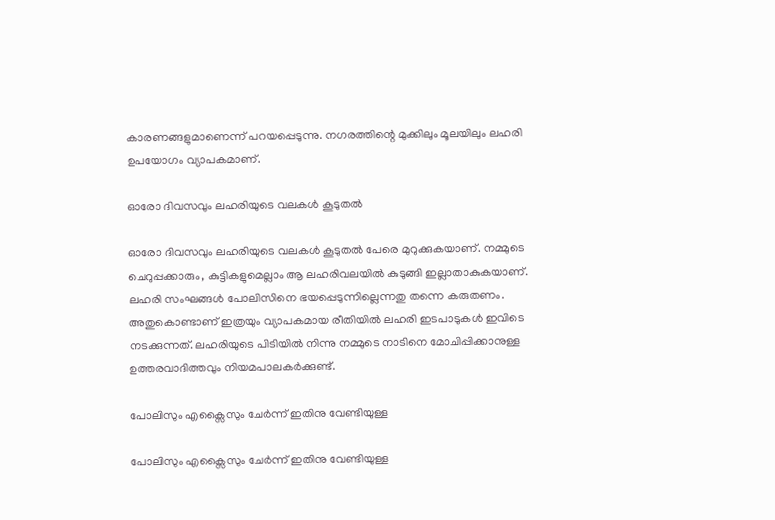കാരണങ്ങളുമാണെന്ന് പറയപ്പെടുന്നു. നഗരത്തിന്റെ മുക്കിലും മൂലയിലും ലഹരി ഉപയോഗം വ്യാപകമാണ്.

ഓരോ ദിവസവും ലഹരിയുടെ വലകൾ കൂടുതൽ

ഓരോ ദിവസവും ലഹരിയുടെ വലകൾ കൂടുതൽ പേരെ മുറുക്കുകയാണ്. നമ്മുടെ ചെറുപ്പക്കാരും, കുട്ടികളുമെല്ലാം ആ ലഹരിവലയിൽ കുടുങ്ങി ഇല്ലാതാകുകയാണ്. ലഹരി സംഘങ്ങൾ പോലിസിനെ ഭയപ്പെടുന്നില്ലെന്നതു തന്നെ കരുതണം. അതുകൊണ്ടാണ് ഇത്രയും വ്യാപകമായ രീതിയിൽ ലഹരി ഇടപാടുകൾ ഇവിടെ നടക്കുന്നത്. ലഹരിയുടെ പിടിയിൽ നിന്നു നമ്മുടെ നാടിനെ മോചിപ്പിക്കാനുള്ള ഉത്തരവാദിത്തവും നിയമപാലകർക്കുണ്ട്.

പോലിസും എക്സൈസും ചേർന്ന് ഇതിനു വേണ്ടിയുള്ള

പോലിസും എക്സൈസും ചേർന്ന് ഇതിനു വേണ്ടിയുള്ള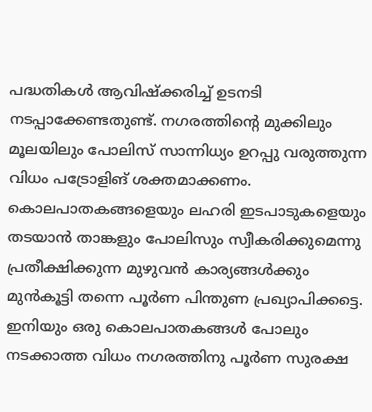പദ്ധതികൾ ആവിഷ്ക്കരിച്ച് ഉടനടി നടപ്പാക്കേണ്ടതുണ്ട്. നഗരത്തിന്റെ മുക്കിലും മൂലയിലും പോലിസ് സാന്നിധ്യം ഉറപ്പു വരുത്തുന്ന വിധം പട്രോളിങ് ശക്തമാക്കണം.
കൊലപാതകങ്ങളെയും ലഹരി ഇടപാടുകളെയും തടയാൻ താങ്കളും പോലിസും സ്വീകരിക്കുമെന്നു പ്രതീക്ഷിക്കുന്ന മുഴുവൻ കാര്യങ്ങൾക്കും മുൻകൂട്ടി തന്നെ പൂർണ പിന്തുണ പ്രഖ്യാപിക്കട്ടെ. ഇനിയും ഒരു കൊലപാതകങ്ങൾ പോലും നടക്കാത്ത വിധം നഗരത്തിനു പൂർണ സുരക്ഷ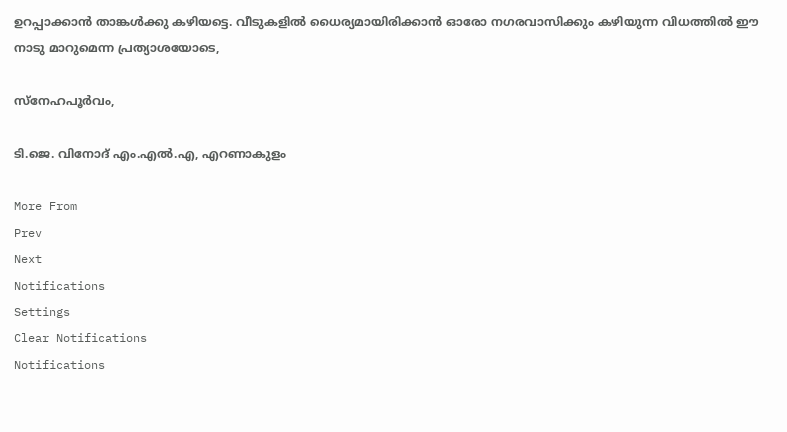ഉറപ്പാക്കാൻ താങ്കൾക്കു കഴിയട്ടെ. വീടുകളിൽ ധൈര്യമായിരിക്കാൻ ഓരോ നഗരവാസിക്കും കഴിയുന്ന വിധത്തിൽ ഈ നാടു മാറുമെന്ന പ്രത്യാശയോടെ,

സ്നേഹപൂർവം,

ടി.ജെ. വിനോദ് എം.എൽ.എ, എറണാകുളം

More From
Prev
Next
Notifications
Settings
Clear Notifications
Notifications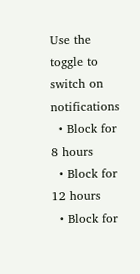Use the toggle to switch on notifications
  • Block for 8 hours
  • Block for 12 hours
  • Block for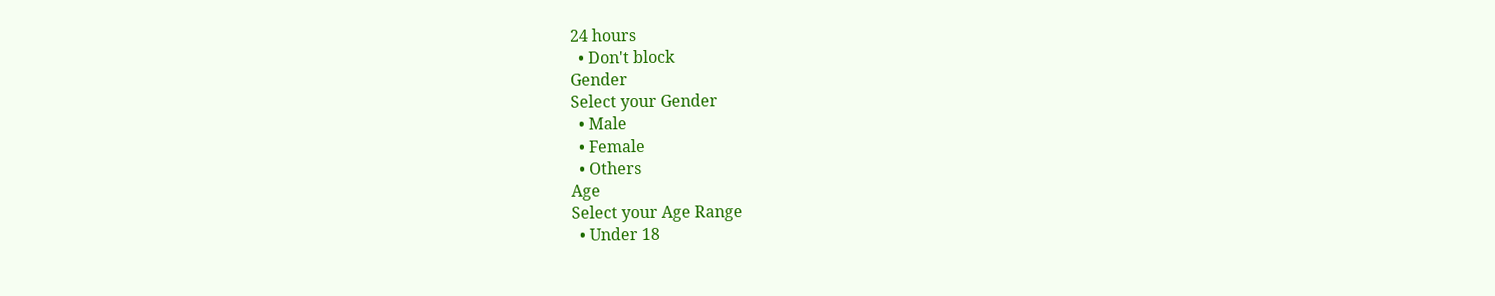24 hours
  • Don't block
Gender
Select your Gender
  • Male
  • Female
  • Others
Age
Select your Age Range
  • Under 18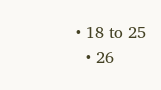• 18 to 25
  • 26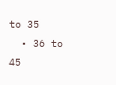to 35
  • 36 to 45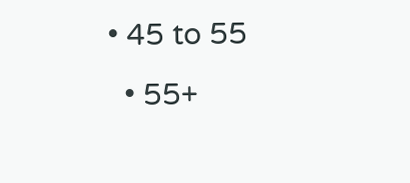• 45 to 55
  • 55+